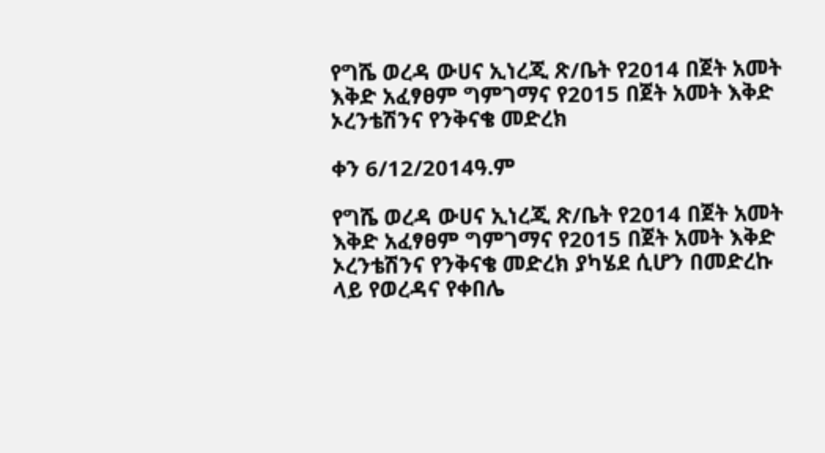የግሼ ወረዳ ውሀና ኢነረጂ ጽ/ቤት የ2014 በጀት አመት እቅድ አፈፃፀም ግምገማና የ2015 በጀት አመት እቅድ ኦረንቴሽንና የንቅናቄ መድረክ

ቀን 6/12/2014ዓ.ም

የግሼ ወረዳ ውሀና ኢነረጂ ጽ/ቤት የ2014 በጀት አመት እቅድ አፈፃፀም ግምገማና የ2015 በጀት አመት እቅድ ኦረንቴሽንና የንቅናቄ መድረክ ያካሄደ ሲሆን በመድረኩ ላይ የወረዳና የቀበሌ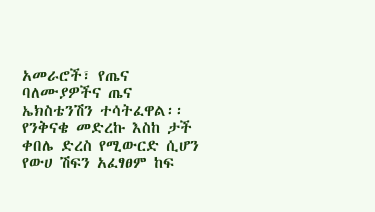አመራሮች፣ የጤና ባለሙያዎችና ጤና ኤክስቴንሽን ተሳትፈዋል፡፡የንቅናቄ መድረኩ እስከ ታች ቀበሌ ድረስ የሚውርድ ሲሆን የውሀ ሽፍን አፈፃፀም ከፍ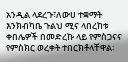አንዲል ላደረጉ፣ለውሀ ተቋማት እንክብካቤ ጉልህ ሚና ላበረከቱ ቀበሌዎች በመድረኩ ላይ የምስጋናና የምስክር ወረቀት ተበርክቶላቸዋል፡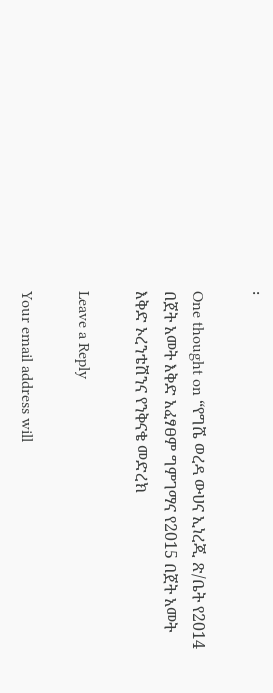፡

One thought on “የግሼ ወረዳ ውሀና ኢነረጂ ጽ/ቤት የ2014 በጀት አመት እቅድ አፈፃፀም ግምገማና የ2015 በጀት አመት እቅድ ኦረንቴሽንና የንቅናቄ መድረክ

Leave a Reply

Your email address will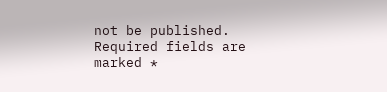not be published. Required fields are marked *